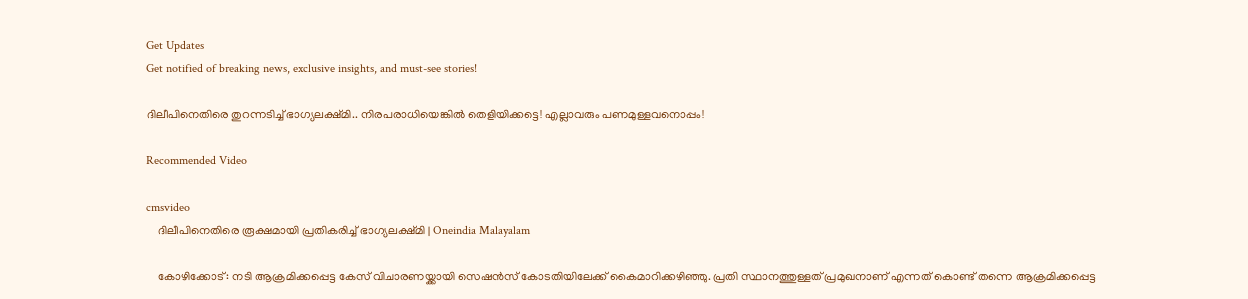Get Updates
Get notified of breaking news, exclusive insights, and must-see stories!

ദിലീപിനെതിരെ തുറന്നടിച്ച് ഭാഗ്യലക്ഷ്മി.. നിരപരാധിയെങ്കിൽ തെളിയിക്കട്ടെ! എല്ലാവരും പണമുള്ളവനൊപ്പം!

Recommended Video

cmsvideo
    ദിലീപിനെതിരെ രൂക്ഷമായി പ്രതികരിച്ച് ഭാഗ്യലക്ഷ്മി | Oneindia Malayalam

    കോഴിക്കോട്: നടി ആക്രമിക്കപ്പെട്ട കേസ് വിചാരണയ്ക്കായി സെഷന്‍സ് കോടതിയിലേക്ക് കൈമാറിക്കഴിഞ്ഞു. പ്രതി സ്ഥാനത്തുള്ളത് പ്രമുഖനാണ് എന്നത് കൊണ്ട് തന്നെ ആക്രമിക്കപ്പെട്ട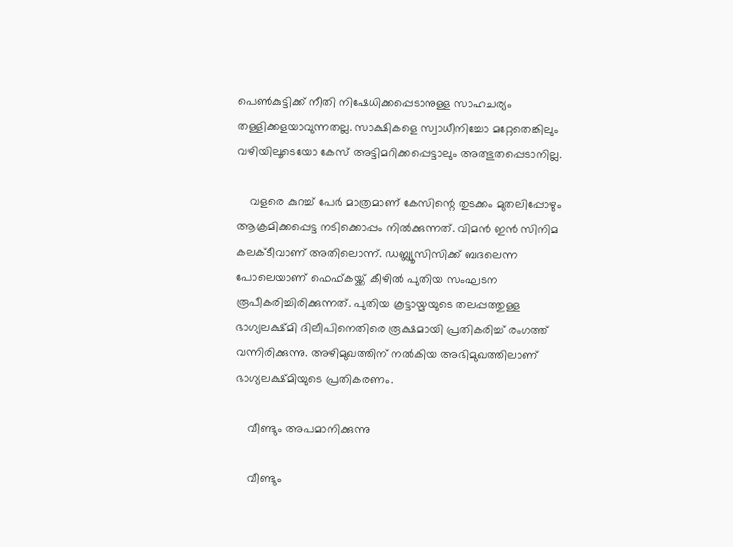പെണ്‍കുട്ടിക്ക് നീതി നിഷേധിക്കപ്പെടാനുള്ള സാഹചര്യം തള്ളിക്കളയാവുന്നതല്ല. സാക്ഷികളെ സ്വാധീനിച്ചോ മറ്റേതെങ്കിലും വഴിയിലൂടെയോ കേസ് അട്ടിമറിക്കപ്പെട്ടാലും അത്ഭുതപ്പെടാനില്ല.

    വളരെ കുറച്ച് പേര്‍ മാത്രമാണ് കേസിന്റെ തുടക്കം മുതലിപ്പോഴും ആക്രമിക്കപ്പെട്ട നടിക്കൊപ്പം നില്‍ക്കുന്നത്. വിമന്‍ ഇന്‍ സിനിമ കലക്ടീവാണ് അതിലൊന്ന്. ഡബ്ല്യൂസിസിക്ക് ബദലെന്ന പോലെയാണ് ഫെഫ്കയ്ക്ക് കീഴില്‍ പുതിയ സംഘടന രൂപീകരിച്ചിരിക്കുന്നത്. പുതിയ കൂട്ടായ്മയുടെ തലപ്പത്തുള്ള ഭാഗ്യലക്ഷ്മി ദിലീപിനെതിരെ രൂക്ഷമായി പ്രതികരിച്ച് രംഗത്ത് വന്നിരിക്കുന്നു. അഴിമുഖത്തിന് നല്‍കിയ അഭിമുഖത്തിലാണ് ഭാഗ്യലക്ഷ്മിയുടെ പ്രതികരണം.

    വീണ്ടും അപമാനിക്കുന്നു

    വീണ്ടും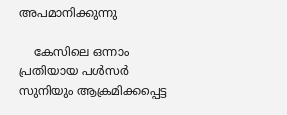അപമാനിക്കുന്നു

    കേസിലെ ഒന്നാം പ്രതിയായ പള്‍സര്‍ സുനിയും ആക്രമിക്കപ്പെട്ട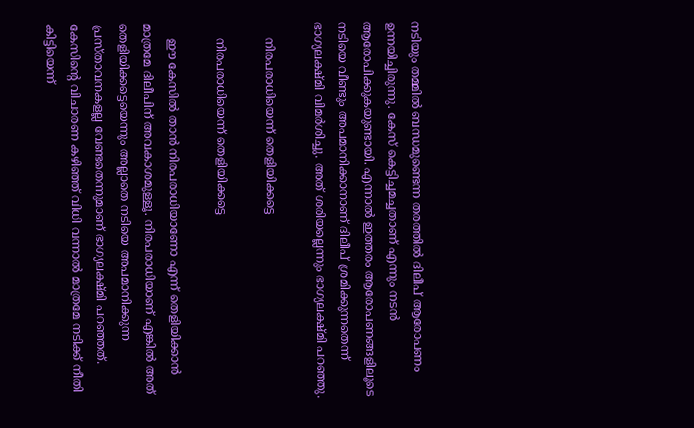നടിയും തമ്മില്‍ ബന്ധമുണ്ടെന്ന തരത്തില്‍ ദിലീപ് ആരോപണം ഉന്നയിച്ചിരുന്നു. കേസ് കെട്ടിച്ചമച്ചതാണ് എന്നും നടന്‍ ആരോപിക്കുകയുണ്ടായി. എന്നാല്‍ ഇത്തരം ആരോപണങ്ങളിലൂടെ നടിയെ വീണ്ടും അപമാനിക്കാനാണ് ദിലീപ് ശ്രമിക്കുന്നതെന്ന് ഭാഗ്യലക്ഷ്മി വിമര്‍ശിച്ചു. അത് ശരിയല്ലെന്നും ഭാഗ്യലക്ഷ്മി പറഞ്ഞു.

    നിരപരാധിയെന്ന് തെളിയിക്കട്ടെ

    നിരപരാധിയെന്ന് തെളിയിക്കട്ടെ

    ഈ കേസില്‍ താന്‍ നിരപരാധിയാണോ എന്ന് തെളിയിക്കാന്‍ മാത്രമേ ദിലീപിന് അവകാശമുള്ളൂ. നിരപരാധിയാണ് എങ്കില്‍ അത് തെളിയിക്കട്ടെയെന്നും അല്ലാതെ നടിയെ അപമാനിക്കുന്ന പ്രസ്താവനകളല്ല വേണ്ടതെന്നുമാണ് ഭാഗ്യലക്ഷ്മി പറഞ്ഞത്. കേസിന്റെ വിചാരണ കഴിഞ്ഞ് വിധി വന്നാല്‍ മാത്രമേ നടിക്ക് നീതി കിട്ടിയെന്ന്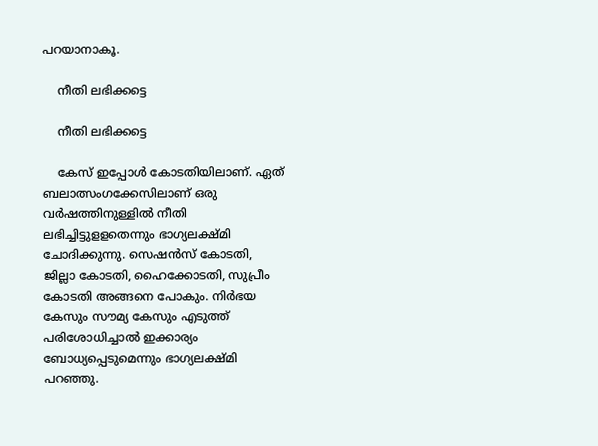പറയാനാകൂ.

    നീതി ലഭിക്കട്ടെ

    നീതി ലഭിക്കട്ടെ

    കേസ് ഇപ്പോള്‍ കോടതിയിലാണ്. ഏത് ബലാത്സംഗക്കേസിലാണ് ഒരു വര്‍ഷത്തിനുള്ളില്‍ നീതി ലഭിച്ചിട്ടുളളതെന്നും ഭാഗ്യലക്ഷ്മി ചോദിക്കുന്നു. സെഷന്‍സ് കോടതി, ജില്ലാ കോടതി, ഹൈക്കോടതി, സുപ്രീം കോടതി അങ്ങനെ പോകും. നിര്‍ഭയ കേസും സൗമ്യ കേസും എടുത്ത് പരിശോധിച്ചാല്‍ ഇക്കാര്യം ബോധ്യപ്പെടുമെന്നും ഭാഗ്യലക്ഷ്മി പറഞ്ഞു.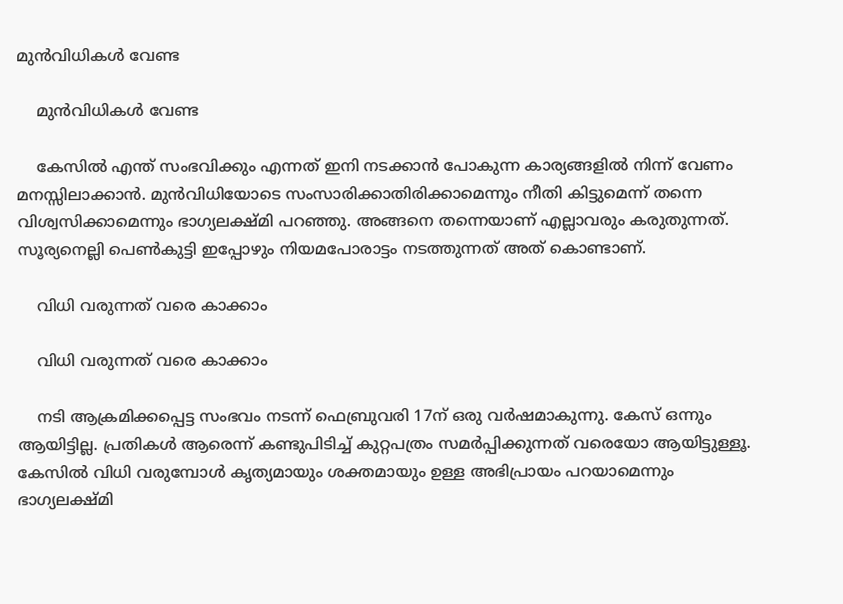മുൻവിധികൾ വേണ്ട

    മുൻവിധികൾ വേണ്ട

    കേസില്‍ എന്ത് സംഭവിക്കും എന്നത് ഇനി നടക്കാന്‍ പോകുന്ന കാര്യങ്ങളില്‍ നിന്ന് വേണം മനസ്സിലാക്കാന്‍. മുന്‍വിധിയോടെ സംസാരിക്കാതിരിക്കാമെന്നും നീതി കിട്ടുമെന്ന് തന്നെ വിശ്വസിക്കാമെന്നും ഭാഗ്യലക്ഷ്മി പറഞ്ഞു. അങ്ങനെ തന്നെയാണ് എല്ലാവരും കരുതുന്നത്. സൂര്യനെല്ലി പെണ്‍കുട്ടി ഇപ്പോഴും നിയമപോരാട്ടം നടത്തുന്നത് അത് കൊണ്ടാണ്.

    വിധി വരുന്നത് വരെ കാക്കാം

    വിധി വരുന്നത് വരെ കാക്കാം

    നടി ആക്രമിക്കപ്പെട്ട സംഭവം നടന്ന് ഫെബ്രുവരി 17ന് ഒരു വര്‍ഷമാകുന്നു. കേസ് ഒന്നും ആയിട്ടില്ല. പ്രതികള്‍ ആരെന്ന് കണ്ടുപിടിച്ച് കുറ്റപത്രം സമര്‍പ്പിക്കുന്നത് വരെയോ ആയിട്ടുള്ളൂ. കേസില്‍ വിധി വരുമ്പോള്‍ കൃത്യമായും ശക്തമായും ഉള്ള അഭിപ്രായം പറയാമെന്നും ഭാഗ്യലക്ഷ്മി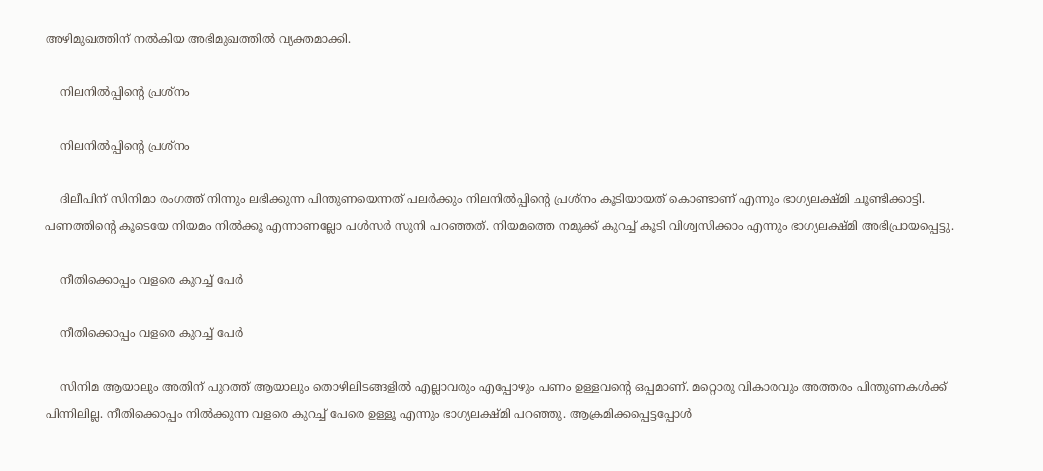അഴിമുഖത്തിന് നല്‍കിയ അഭിമുഖത്തില്‍ വ്യക്തമാക്കി.

    നിലനിൽപ്പിന്റെ പ്രശ്നം

    നിലനിൽപ്പിന്റെ പ്രശ്നം

    ദിലീപിന് സിനിമാ രംഗത്ത് നിന്നും ലഭിക്കുന്ന പിന്തുണയെന്നത് പലര്‍ക്കും നിലനില്‍പ്പിന്റെ പ്രശ്‌നം കൂടിയായത് കൊണ്ടാണ് എന്നും ഭാഗ്യലക്ഷ്മി ചൂണ്ടിക്കാട്ടി. പണത്തിന്റെ കൂടെയേ നിയമം നില്‍ക്കൂ എന്നാണല്ലോ പള്‍സര്‍ സുനി പറഞ്ഞത്. നിയമത്തെ നമുക്ക് കുറച്ച് കൂടി വിശ്വസിക്കാം എന്നും ഭാഗ്യലക്ഷ്മി അഭിപ്രായപ്പെട്ടു.

    നീതിക്കൊപ്പം വളരെ കുറച്ച് പേർ

    നീതിക്കൊപ്പം വളരെ കുറച്ച് പേർ

    സിനിമ ആയാലും അതിന് പുറത്ത് ആയാലും തൊഴിലിടങ്ങളില്‍ എല്ലാവരും എപ്പോഴും പണം ഉള്ളവന്റെ ഒപ്പമാണ്. മറ്റൊരു വികാരവും അത്തരം പിന്തുണകള്‍ക്ക് പിന്നിലില്ല. നീതിക്കൊപ്പം നില്‍ക്കുന്ന വളരെ കുറച്ച് പേരെ ഉള്ളൂ എന്നും ഭാഗ്യലക്ഷ്മി പറഞ്ഞു. ആക്രമിക്കപ്പെട്ടപ്പോള്‍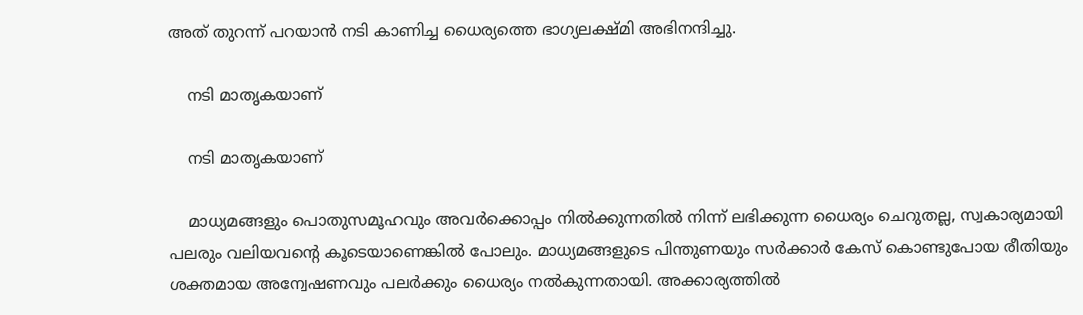അത് തുറന്ന് പറയാന്‍ നടി കാണിച്ച ധൈര്യത്തെ ഭാഗ്യലക്ഷ്മി അഭിനന്ദിച്ചു.

    നടി മാതൃകയാണ്

    നടി മാതൃകയാണ്

    മാധ്യമങ്ങളും പൊതുസമൂഹവും അവര്‍ക്കൊപ്പം നില്‍ക്കുന്നതില്‍ നിന്ന് ലഭിക്കുന്ന ധൈര്യം ചെറുതല്ല, സ്വകാര്യമായി പലരും വലിയവന്റെ കൂടെയാണെങ്കില്‍ പോലും. മാധ്യമങ്ങളുടെ പിന്തുണയും സര്‍ക്കാര്‍ കേസ് കൊണ്ടുപോയ രീതിയും ശക്തമായ അന്വേഷണവും പലര്‍ക്കും ധൈര്യം നല്‍കുന്നതായി. അക്കാര്യത്തില്‍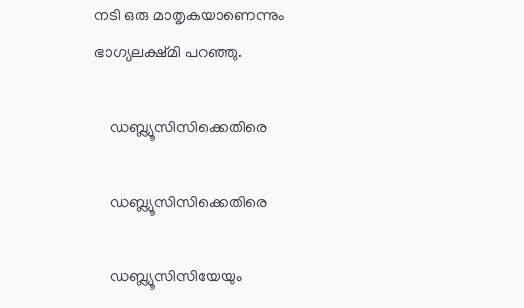നടി ഒരു മാതൃകയാണെന്നും ഭാഗ്യലക്ഷ്മി പറഞ്ഞു.

    ഡബ്ല്യൂസിസിക്കെതിരെ

    ഡബ്ല്യൂസിസിക്കെതിരെ

    ഡബ്ല്യൂസിസിയേയും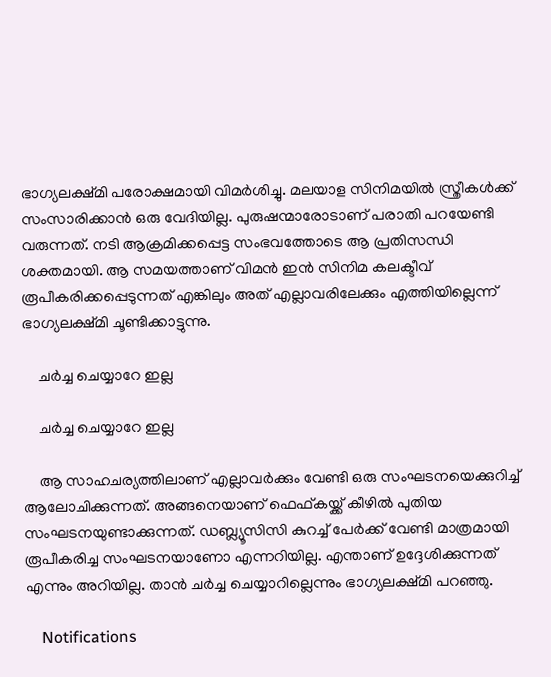ഭാഗ്യലക്ഷ്മി പരോക്ഷമായി വിമര്‍ശിച്ചു. മലയാള സിനിമയില്‍ സ്ത്രീകള്‍ക്ക് സംസാരിക്കാന്‍ ഒരു വേദിയില്ല. പുരുഷന്മാരോടാണ് പരാതി പറയേണ്ടി വരുന്നത്. നടി ആക്രമിക്കപ്പെട്ട സംഭവത്തോടെ ആ പ്രതിസന്ധി ശക്തമായി. ആ സമയത്താണ് വിമന്‍ ഇന്‍ സിനിമ കലക്ടീവ് രൂപീകരിക്കപ്പെടുന്നത് എങ്കിലും അത് എല്ലാവരിലേക്കും എത്തിയില്ലെന്ന് ഭാഗ്യലക്ഷ്മി ചൂണ്ടിക്കാട്ടുന്നു.

    ചർച്ച ചെയ്യാറേ ഇല്ല

    ചർച്ച ചെയ്യാറേ ഇല്ല

    ആ സാഹചര്യത്തിലാണ് എല്ലാവര്‍ക്കും വേണ്ടി ഒരു സംഘടനയെക്കുറിച്ച് ആലോചിക്കുന്നത്. അങ്ങനെയാണ് ഫെഫ്കയ്ക്ക് കീഴില്‍ പുതിയ സംഘടനയുണ്ടാക്കുന്നത്. ഡബ്ല്യൂസിസി കുറച്ച് പേര്‍ക്ക് വേണ്ടി മാത്രമായി രൂപീകരിച്ച സംഘടനയാണോ എന്നറിയില്ല. എന്താണ് ഉദ്ദേശിക്കുന്നത് എന്നും അറിയില്ല. താന്‍ ചര്‍ച്ച ചെയ്യാറില്ലെന്നും ഭാഗ്യലക്ഷ്മി പറഞ്ഞു.

    Notifications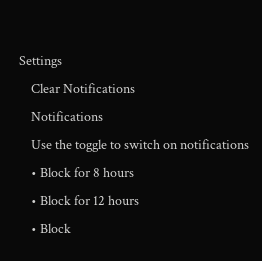Settings
    Clear Notifications
    Notifications
    Use the toggle to switch on notifications
    • Block for 8 hours
    • Block for 12 hours
    • Block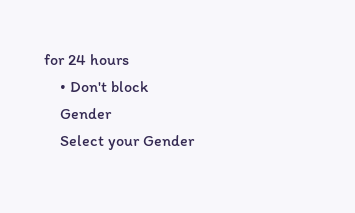for 24 hours
    • Don't block
    Gender
    Select your Gender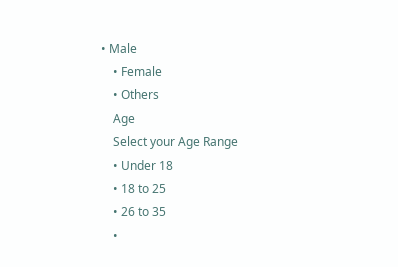• Male
    • Female
    • Others
    Age
    Select your Age Range
    • Under 18
    • 18 to 25
    • 26 to 35
    •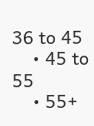36 to 45
    • 45 to 55
    • 55+